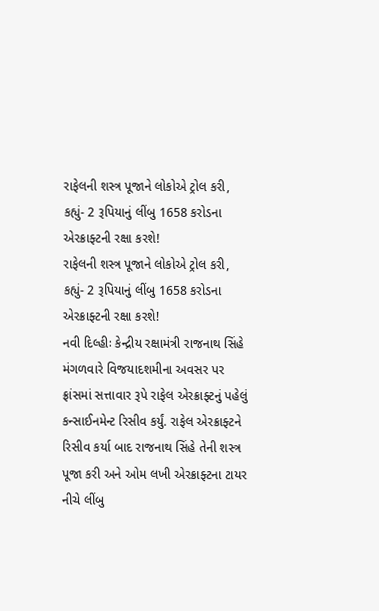રાફેલની શસ્ત્ર પૂજાને લોકોએ ટ્રોલ કરી, કહ્યું- 2 રૂપિયાનું લીંબુ 1658 કરોડના એરક્રાફ્ટની રક્ષા કરશે!
રાફેલની શસ્ત્ર પૂજાને લોકોએ ટ્રોલ કરી, કહ્યું- 2 રૂપિયાનું લીંબુ 1658 કરોડના એરક્રાફ્ટની રક્ષા કરશે!
નવી દિલ્હીઃ કેન્દ્રીય રક્ષામંત્રી રાજનાથ સિંહે મંગળવારે વિજયાદશમીના અવસર પર ફ્રાંસમાં સત્તાવાર રૂપે રાફેલ એરક્રાફ્ટનું પહેલું કન્સાઈનમેન્ટ રિસીવ કર્યું. રાફેલ એરક્રાફ્ટને રિસીવ કર્યા બાદ રાજનાથ સિંહે તેની શસ્ત્ર પૂજા કરી અને ઓમ લખી એરક્રાફ્ટના ટાયર નીચે લીંબુ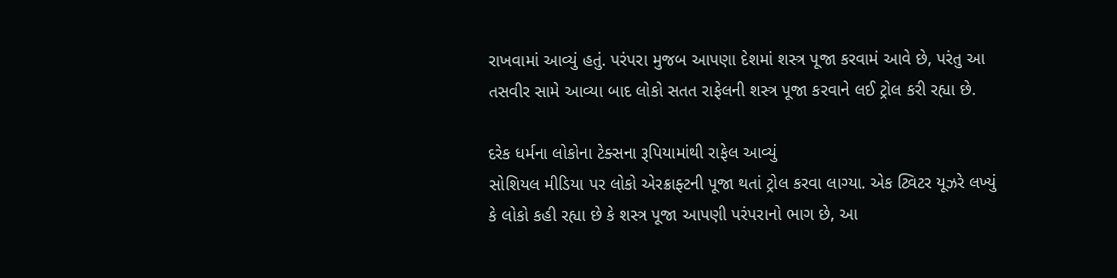રાખવામાં આવ્યું હતું. પરંપરા મુજબ આપણા દેશમાં શસ્ત્ર પૂજા કરવામં આવે છે, પરંતુ આ તસવીર સામે આવ્યા બાદ લોકો સતત રાફેલની શસ્ત્ર પૂજા કરવાને લઈ ટ્રોલ કરી રહ્યા છે.

દરેક ધર્મના લોકોના ટેક્સના રૂપિયામાંથી રાફેલ આવ્યું
સોશિયલ મીડિયા પર લોકો એરક્રાફ્ટની પૂજા થતાં ટ્રોલ કરવા લાગ્યા. એક ટ્વિટર યૂઝરે લખ્યું કે લોકો કહી રહ્યા છે કે શસ્ત્ર પૂજા આપણી પરંપરાનો ભાગ છે, આ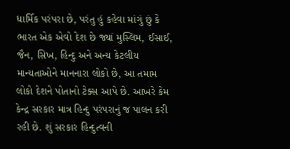ધાર્મિક પરંપરા છે, પરંતુ હું કહેવા માંગું છું કે ભારત એક એવો દેશ છે જ્યાં મુસ્લિમ, ઈસાઈ, જૈન, સિખ, હિન્દુ અને અન્ય કેટલીય માન્યતાઓને માનનારા લોકો છે, આ તમામ લોકો દેશને પોતાનો ટેક્સ આપે છે. આખરે કેમ કેન્દ્ર સરકાર માત્ર હિન્દુ પરંપરાનું જ પાલન કરી રહી છે. શું સરકાર હિન્દુત્વની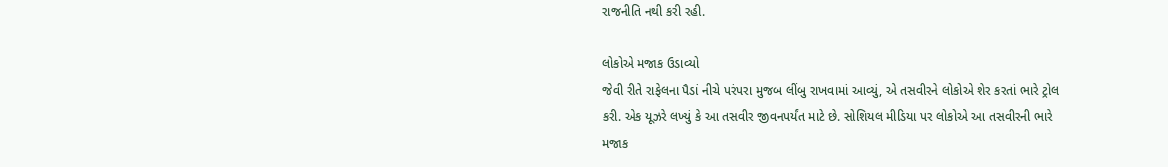રાજનીતિ નથી કરી રહી.

લોકોએ મજાક ઉડાવ્યો
જેવી રીતે રાફેલના પૈડાં નીચે પરંપરા મુજબ લીંબુ રાખવામાં આવ્યું, એ તસવીરને લોકોએ શેર કરતાં ભારે ટ્રોલ કરી. એક યૂઝરે લખ્યું કે આ તસવીર જીવનપર્યંત માટે છે. સોશિયલ મીડિયા પર લોકોએ આ તસવીરની ભારે મજાક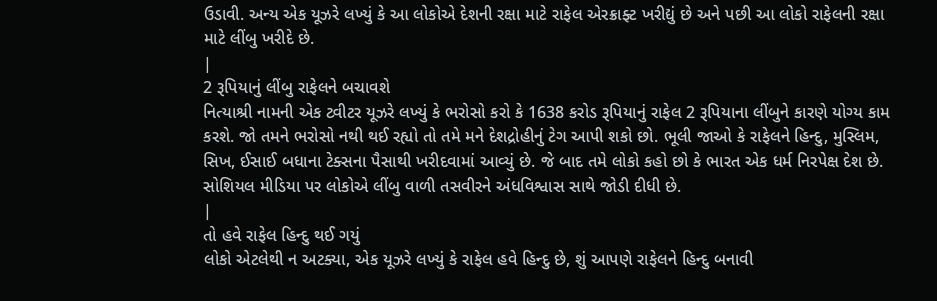ઉડાવી. અન્ય એક યૂઝરે લખ્યું કે આ લોકોએ દેશની રક્ષા માટે રાફેલ એરક્રાફ્ટ ખરીદ્યું છે અને પછી આ લોકો રાફેલની રક્ષા માટે લીંબુ ખરીદે છે.
|
2 રૂપિયાનું લીંબુ રાફેલને બચાવશે
નિત્યાશ્રી નામની એક ટ્વીટર યૂઝરે લખ્યું કે ભરોસો કરો કે 1638 કરોડ રૂપિયાનું રાફેલ 2 રૂપિયાના લીંબુને કારણે યોગ્ય કામ કરશે. જો તમને ભરોસો નથી થઈ રહ્યો તો તમે મને દેશદ્રોહીનું ટેગ આપી શકો છો. ભૂલી જાઓ કે રાફેલને હિન્દુ, મુસ્લિમ, સિખ, ઈસાઈ બધાના ટેક્સના પૈસાથી ખરીદવામાં આવ્યું છે. જે બાદ તમે લોકો કહો છો કે ભારત એક ધર્મ નિરપેક્ષ દેશ છે. સોશિયલ મીડિયા પર લોકોએ લીંબુ વાળી તસવીરને અંધવિશ્વાસ સાથે જોડી દીધી છે.
|
તો હવે રાફેલ હિન્દુ થઈ ગયું
લોકો એટલેથી ન અટક્યા, એક યૂઝરે લખ્યું કે રાફેલ હવે હિન્દુ છે, શું આપણે રાફેલને હિન્દુ બનાવી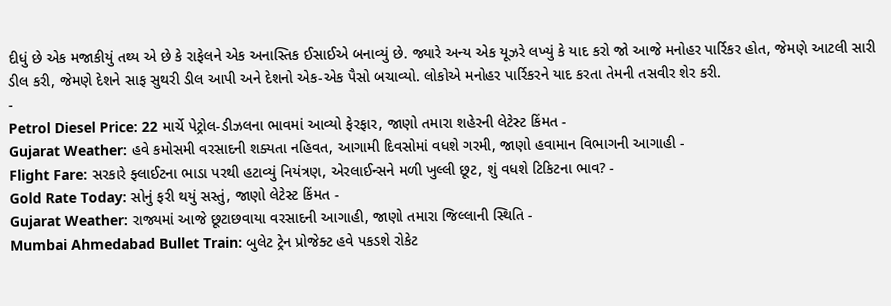દીધું છે એક મજાકીયું તથ્ય એ છે કે રાફેલને એક અનાસ્તિક ઈસાઈએ બનાવ્યું છે. જ્યારે અન્ય એક યૂઝરે લખ્યું કે યાદ કરો જો આજે મનોહર પાર્રિકર હોત, જેમણે આટલી સારી ડીલ કરી, જેમણે દેશને સાફ સુથરી ડીલ આપી અને દેશનો એક-એક પૈસો બચાવ્યો. લોકોએ મનોહર પાર્રિકરને યાદ કરતા તેમની તસવીર શેર કરી.
-
Petrol Diesel Price: 22 માર્ચે પેટ્રોલ-ડીઝલના ભાવમાં આવ્યો ફેરફાર, જાણો તમારા શહેરની લેટેસ્ટ કિંમત -
Gujarat Weather: હવે કમોસમી વરસાદની શક્યતા નહિવત, આગામી દિવસોમાં વધશે ગરમી, જાણો હવામાન વિભાગની આગાહી -
Flight Fare: સરકારે ફ્લાઈટના ભાડા પરથી હટાવ્યું નિયંત્રણ, એરલાઈન્સને મળી ખુલ્લી છૂટ, શું વધશે ટિકિટના ભાવ? -
Gold Rate Today: સોનું ફરી થયું સસ્તું, જાણો લેટેસ્ટ કિંમત -
Gujarat Weather: રાજ્યમાં આજે છૂટાછવાયા વરસાદની આગાહી, જાણો તમારા જિલ્લાની સ્થિતિ -
Mumbai Ahmedabad Bullet Train: બુલેટ ટ્રેન પ્રોજેક્ટ હવે પકડશે રોકેટ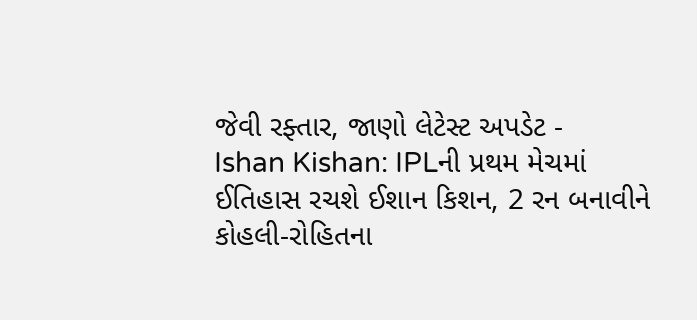જેવી રફ્તાર, જાણો લેટેસ્ટ અપડેટ -
Ishan Kishan: IPLની પ્રથમ મેચમાં ઈતિહાસ રચશે ઈશાન કિશન, 2 રન બનાવીને કોહલી-રોહિતના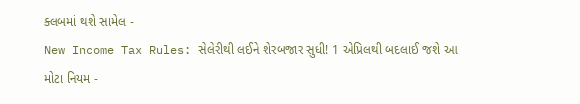ક્લબમાં થશે સામેલ -
New Income Tax Rules: સેલેરીથી લઈને શેરબજાર સુધી! 1 એપ્રિલથી બદલાઈ જશે આ મોટા નિયમ -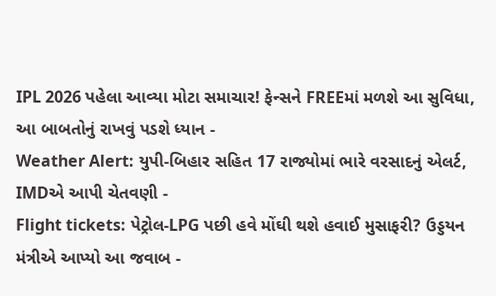IPL 2026 પહેલા આવ્યા મોટા સમાચાર! ફેન્સને FREEમાં મળશે આ સુવિધા, આ બાબતોનું રાખવું પડશે ધ્યાન -
Weather Alert: યુપી-બિહાર સહિત 17 રાજ્યોમાં ભારે વરસાદનું એલર્ટ, IMDએ આપી ચેતવણી -
Flight tickets: પેટ્રોલ-LPG પછી હવે મોંઘી થશે હવાઈ મુસાફરી? ઉડ્ડયન મંત્રીએ આપ્યો આ જવાબ -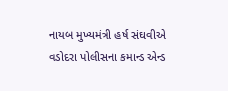નાયબ મુખ્યમંત્રી હર્ષ સંઘવીએ વડોદરા પોલીસના કમાન્ડ એન્ડ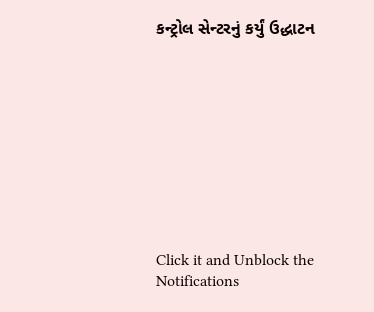કન્ટ્રોલ સેન્ટરનું કર્યું ઉદ્ધાટન










Click it and Unblock the Notifications